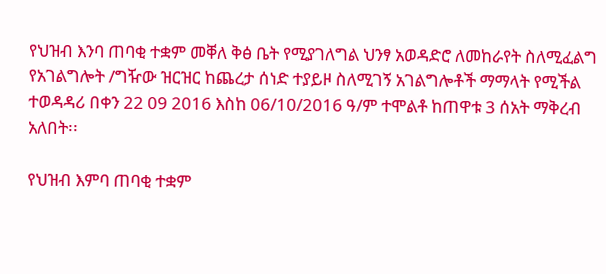የህዝብ እንባ ጠባቂ ተቋም መቐለ ቅፅ ቤት የሚያገለግል ህንፃ አወዳድሮ ለመከራየት ስለሚፈልግ የአገልግሎት /ግዥው ዝርዝር ከጨረታ ሰነድ ተያይዞ ስለሚገኝ አገልግሎቶች ማማላት የሚችል ተወዳዳሪ በቀን 22 09 2016 እስከ 06/10/2016 ዓ/ም ተሞልቶ ከጠዋቱ 3 ሰአት ማቅረብ አለበት፡፡

የህዝብ እምባ ጠባቂ ተቋም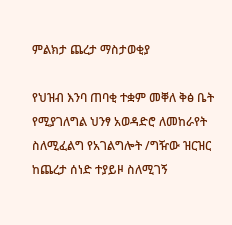ምልክታ ጨረታ ማስታወቂያ

የህዝብ እንባ ጠባቂ ተቋም መቐለ ቅፅ ቤት የሚያገለግል ህንፃ አወዳድሮ ለመከራየት ስለሚፈልግ የአገልግሎት /ግዥው ዝርዝር ከጨረታ ሰነድ ተያይዞ ስለሚገኝ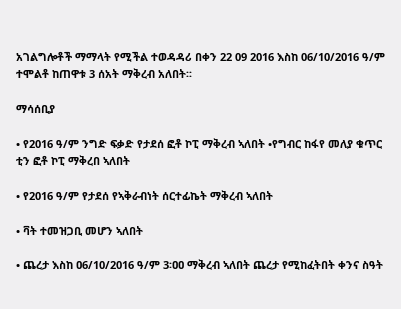አገልግሎቶች ማማላት የሚችል ተወዳዳሪ በቀን 22 09 2016 እስከ 06/10/2016 ዓ/ም ተሞልቶ ከጠዋቱ 3 ሰአት ማቅረብ አለበት፡፡

ማሳሰቢያ

• የ2016 ዓ/ም ንግድ ፍቃድ የታደሰ ፎቶ ኮፒ ማቅረብ ኣለበት •የግብር ከፋየ መለያ ቁጥር ቲን ፎቶ ኮፒ ማቅረበ ኣለበት

• የ2016 ዓ/ም የታደሰ የኣቅራብነት ሰርተፊኬት ማቅረብ ኣለበት

• ቫት ተመዝጋቢ መሆን ኣለበት

• ጨረታ እስከ ዐ6/10/2016 ዓ/ም 3፡ዐዐ ማቅረብ ኣለበት ጨረታ የሚከፈትበት ቀንና ስዓት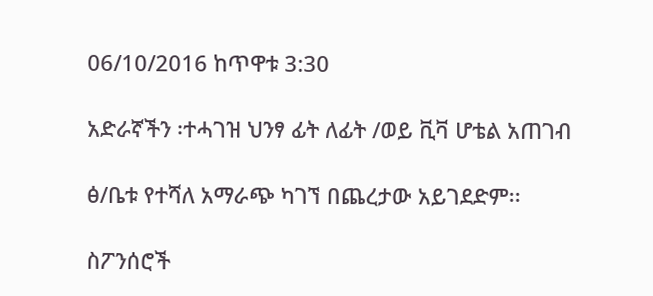06/10/2016 ከጥዋቱ 3:30

አድራኛችን ፡ተሓገዝ ህንፃ ፊት ለፊት /ወይ ቪቫ ሆቴል አጠገብ

ፅ/ቤቱ የተሻለ አማራጭ ካገኘ በጨረታው አይገደድም፡፡

ስፖንሰሮች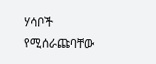ሃሳቦች የሚሰራጩባቸው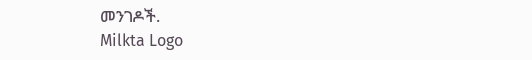መንገዶች.
Milkta Logo